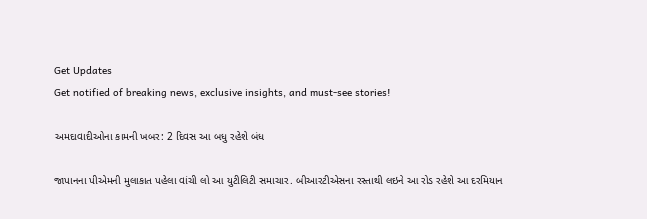Get Updates
Get notified of breaking news, exclusive insights, and must-see stories!

અમદાવાદીઓના કામની ખબર: 2 દિવસ આ બધુ રહેશે બંધ

જાપાનના પીએમની મુલાકાત પહેલા વાંચી લો આ યુટીલિટી સમાચાર. બીઆરટીએસના રસ્તાથી લઇને આ રોડ રહેશે આ દરમિયાન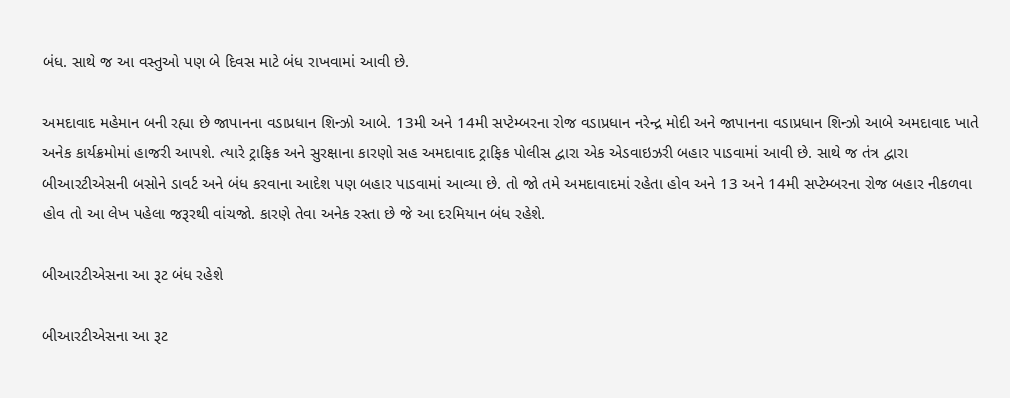બંધ. સાથે જ આ વસ્તુઓ પણ બે દિવસ માટે બંધ રાખવામાં આવી છે.

અમદાવાદ મહેમાન બની રહ્યા છે જાપાનના વડાપ્રધાન શિન્ઝો આબે. 13મી અને 14મી સપ્ટેમ્બરના રોજ વડાપ્રધાન નરેન્દ્ર મોદી અને જાપાનના વડાપ્રધાન શિન્ઝો આબે અમદાવાદ ખાતે અનેક કાર્યક્રમોમાં હાજરી આપશે. ત્યારે ટ્રાફિક અને સુરક્ષાના કારણો સહ અમદાવાદ ટ્રાફિક પોલીસ દ્વારા એક એડવાઇઝરી બહાર પાડવામાં આવી છે. સાથે જ તંત્ર દ્વારા બીઆરટીએસની બસોને ડાવર્ટ અને બંધ કરવાના આદેશ પણ બહાર પાડવામાં આવ્યા છે. તો જો તમે અમદાવાદમાં રહેતા હોવ અને 13 અને 14મી સપ્ટેમ્બરના રોજ બહાર નીકળવા હોવ તો આ લેખ પહેલા જરૂરથી વાંચજો. કારણે તેવા અનેક રસ્તા છે જે આ દરમિયાન બંધ રહેશે.

બીઆરટીએસના આ રૂટ બંધ રહેશે

બીઆરટીએસના આ રૂટ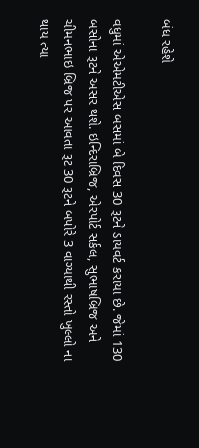બંધ રહેશે

વધુમાં એએમટીએસ બસમાં બે દિવસ 30 રૂટને ડાયવર્ટ કરાયા છે. જેમાં 130 બસોના રૂટને અસર થશે. ઇન્દિરાબ્રિજ, એરપોર્ટ સર્કલ, સુભાષબ્રિજ અને ચીમનભાઇ બ્રિજ પર આવતા રૂટ 30 રૂટને બપોરે 3 વાગ્યાથી રસ્તો ખુલ્લો ના થાય ત્યા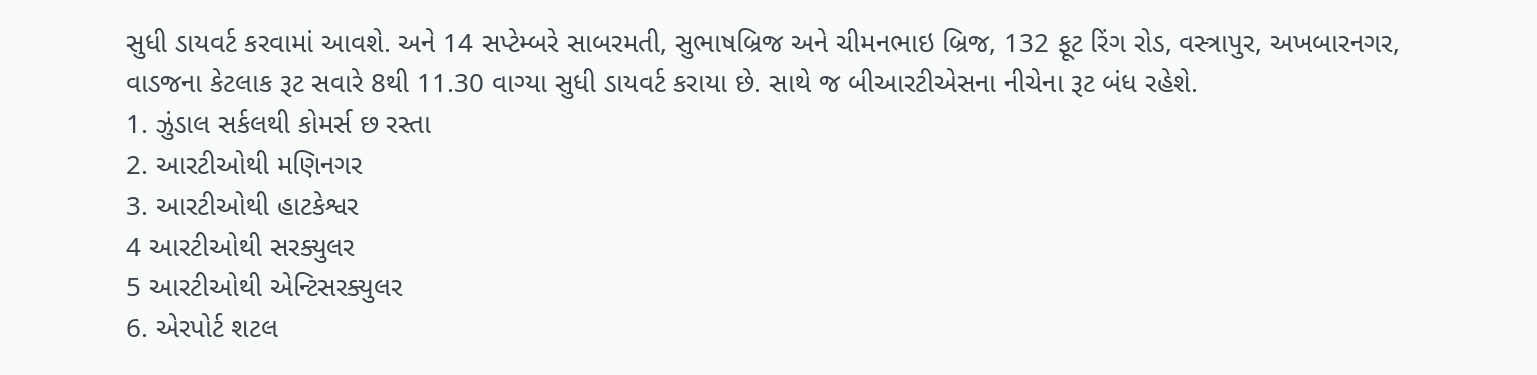સુધી ડાયવર્ટ કરવામાં આવશે. અને 14 સપ્ટેમ્બરે સાબરમતી, સુભાષબ્રિજ અને ચીમનભાઇ બ્રિજ, 132 ફૂટ રિંગ રોડ, વસ્ત્રાપુર, અખબારનગર, વાડજના કેટલાક રૂટ સવારે 8થી 11.30 વાગ્યા સુધી ડાયવર્ટ કરાયા છે. સાથે જ બીઆરટીએસના નીચેના રૂટ બંધ રહેશે.
1. ઝુંડાલ સર્કલથી કોમર્સ છ રસ્તા
2. આરટીઓથી મણિનગર
3. આરટીઓથી હાટકેશ્વર
4 આરટીઓથી સરક્યુલર
5 આરટીઓથી એન્ટિસરક્યુલર
6. એરપોર્ટ શટલ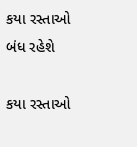કયા રસ્તાઓ બંધ રહેશે

કયા રસ્તાઓ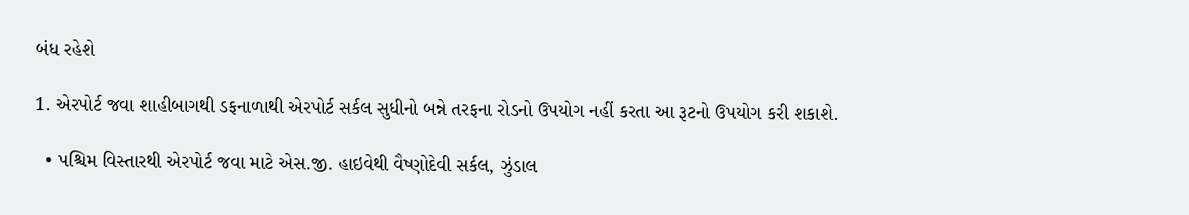બંધ રહેશે

1. એરપોર્ટ જવા શાહીબાગથી ડફનાળાથી એરપોર્ટ સર્કલ સુધીનો બન્ને તરફના રોડનો ઉપયોગ નહીં કરતા આ રૂટનો ઉપયોગ કરી શકાશે.

  • પશ્ચિમ વિસ્તારથી એરપોર્ટ જવા માટે એસ.જી. હાઇવેથી વૈષ્ણોદેવી સર્કલ, ઝુંડાલ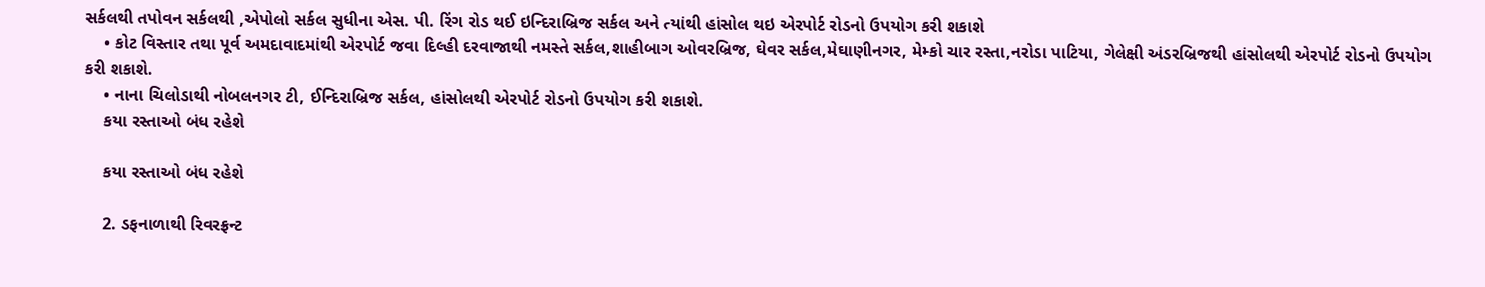સર્કલથી તપોવન સર્કલથી ,એપોલો સર્કલ સુધીના એસ. પી. રિંગ રોડ થઈ ઇન્દિરાબ્રિજ સર્કલ અને ત્યાંથી હાંસોલ થઇ એરપોર્ટ રોડનો ઉપયોગ કરી શકાશે
    • કોટ વિસ્તાર તથા પૂર્વ અમદાવાદમાંથી એરપોર્ટ જવા દિલ્હી દરવાજાથી નમસ્તે સર્કલ,શાહીબાગ ઓવરબ્રિજ, ઘેવર સર્કલ,મેઘાણીનગર, મેમ્કો ચાર રસ્તા,નરોડા પાટિયા, ગેલેક્ષી અંડરબ્રિજથી હાંસોલથી એરપોર્ટ રોડનો ઉપયોગ કરી શકાશે.
    • નાના ચિલોડાથી નોબલનગર ટી, ઈન્દિરાબ્રિજ સર્કલ, હાંસોલથી એરપોર્ટ રોડનો ઉપયોગ કરી શકાશે.
    કયા રસ્તાઓ બંધ રહેશે

    કયા રસ્તાઓ બંધ રહેશે

    2. ડફનાળાથી રિવરફ્રન્ટ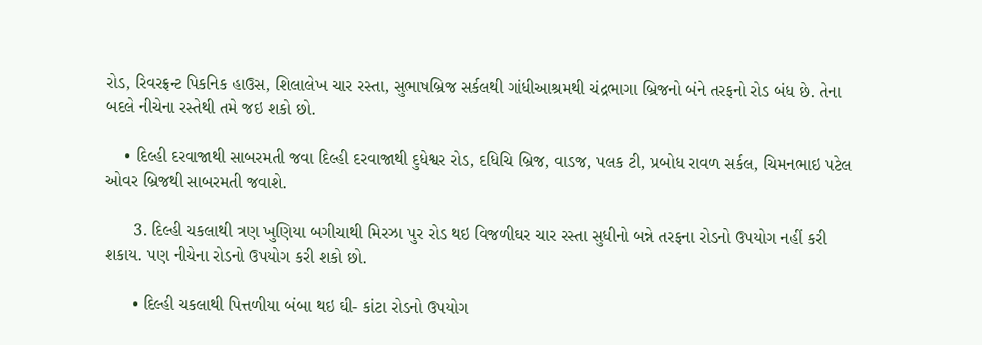રોડ, રિવરફ્રન્ટ પિકનિક હાઉસ, શિલાલેખ ચાર રસ્તા, સુભાષબ્રિજ સર્કલથી ગાંધીઆશ્રમથી ચંદ્રભાગા બ્રિજનો બંને તરફનો રોડ બંધ છે. તેના બદલે નીચેના રસ્તેથી તમે જઇ શકો છો.

    • દિલ્હી દરવાજાથી સાબરમતી જવા દિલ્હી દરવાજાથી દુધેશ્વર રોડ, દધિચિ બ્રિજ, વાડજ, પલક ટી, પ્રબોધ રાવળ સર્કલ, ચિમનભાઇ પટેલ ઓવર બ્રિજથી સાબરમતી જવાશે.

      3. દિલ્હી ચકલાથી ત્રણ ખુણિયા બગીચાથી મિરઝા પુર રોડ થઇ વિજળીઘર ચાર રસ્તા સુધીનો બન્ને તરફના રોડનો ઉપયોગ નહીં કરી શકાય. પણ નીચેના રોડનો ઉપયોગ કરી શકો છો.

      • દિલ્હી ચકલાથી પિત્તળીયા બંબા થઇ ઘી- કાંટા રોડનો ઉપયોગ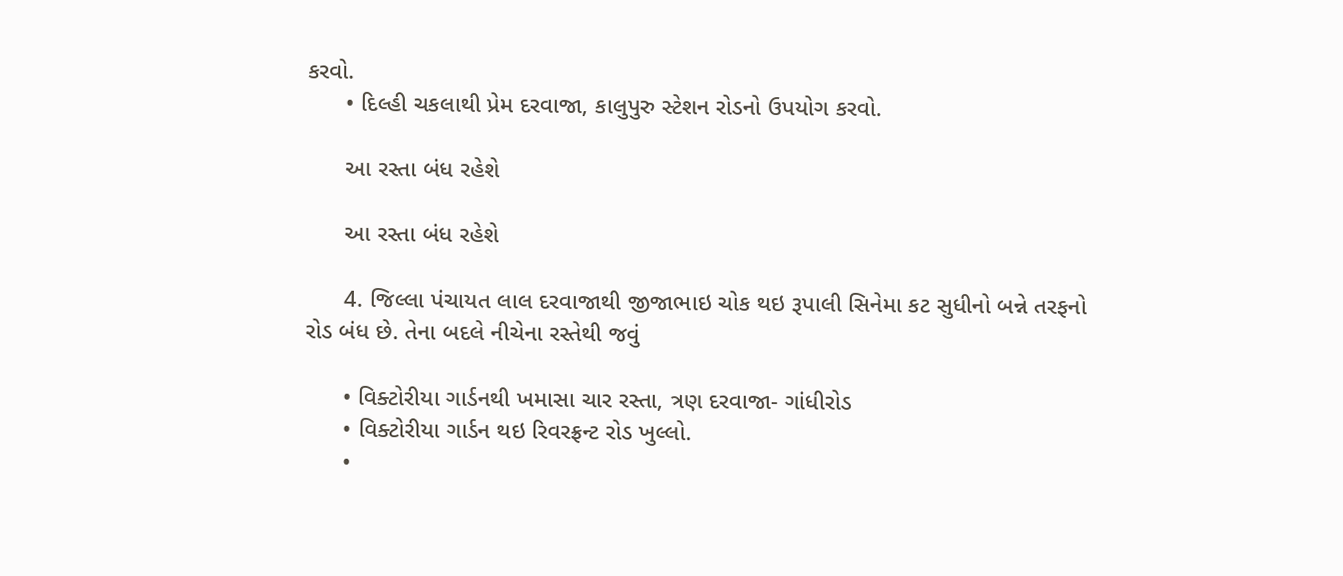કરવો.
      • દિલ્હી ચકલાથી પ્રેમ દરવાજા, કાલુપુરુ સ્ટેશન રોડનો ઉપયોગ કરવો.

      આ રસ્તા બંધ રહેશે

      આ રસ્તા બંધ રહેશે

      4. જિલ્લા પંચાયત લાલ દરવાજાથી જીજાભાઇ ચોક થઇ રૂપાલી સિનેમા કટ સુધીનો બન્ને તરફનો રોડ બંધ છે. તેના બદલે નીચેના રસ્તેથી જવું

      • વિક્ટોરીયા ગાર્ડનથી ખમાસા ચાર રસ્તા, ત્રણ દરવાજા- ગાંધીરોડ
      • વિક્ટોરીયા ગાર્ડન થઇ રિવરફ્રન્ટ રોડ ખુલ્લો.
      •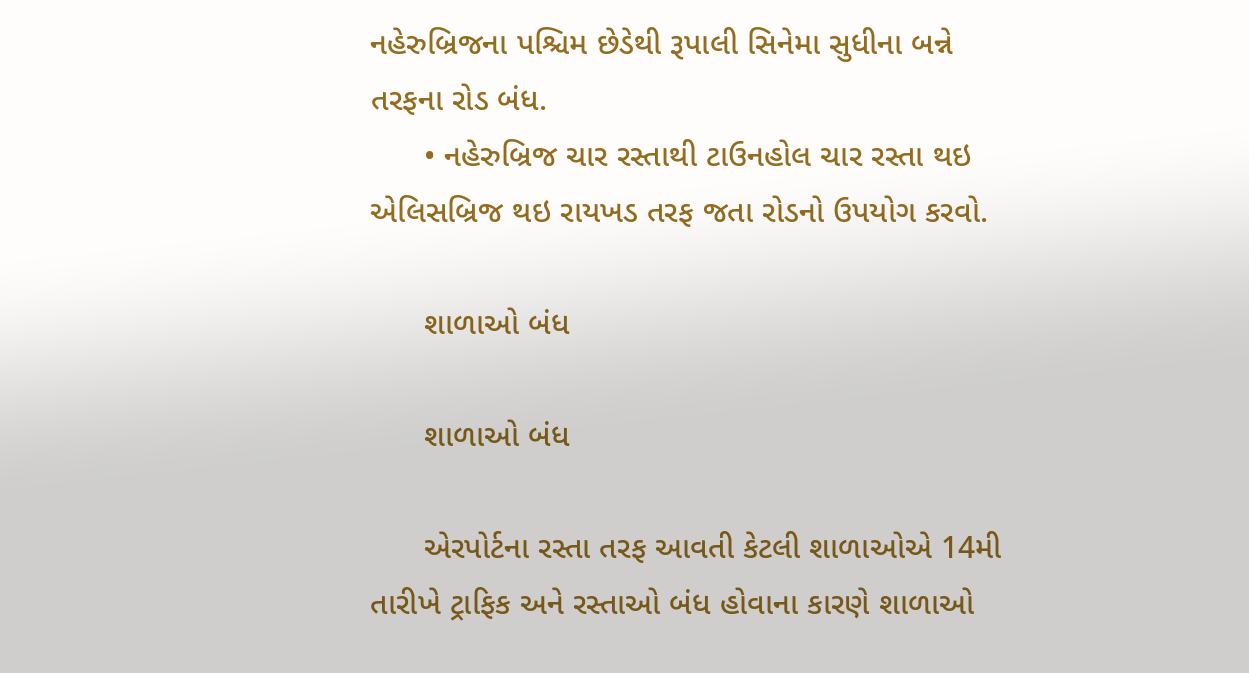નહેરુબ્રિજના પશ્ચિમ છેડેથી રૂપાલી સિનેમા સુધીના બન્ને તરફના રોડ બંધ.
      • નહેરુબ્રિજ ચાર રસ્તાથી ટાઉનહોલ ચાર રસ્તા થઇ એલિસબ્રિજ થઇ રાયખડ તરફ જતા રોડનો ઉપયોગ કરવો.

      શાળાઓ બંધ

      શાળાઓ બંધ

      એરપોર્ટના રસ્તા તરફ આવતી કેટલી શાળાઓએ 14મી તારીખે ટ્રાફિક અને રસ્તાઓ બંધ હોવાના કારણે શાળાઓ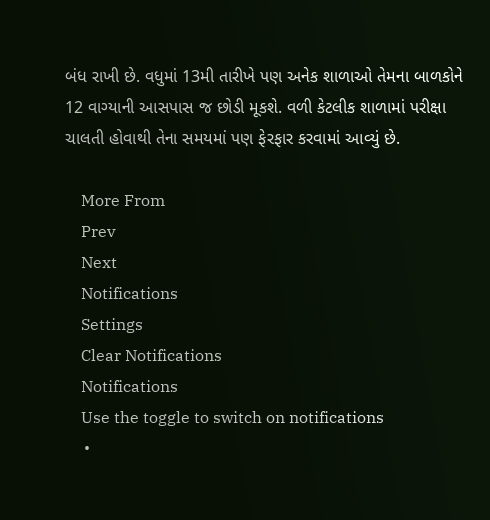બંધ રાખી છે. વધુમાં 13મી તારીખે પણ અનેક શાળાઓ તેમના બાળકોને 12 વાગ્યાની આસપાસ જ છોડી મૂકશે. વળી કેટલીક શાળામાં પરીક્ષા ચાલતી હોવાથી તેના સમયમાં પણ ફેરફાર કરવામાં આવ્યું છે.

    More From
    Prev
    Next
    Notifications
    Settings
    Clear Notifications
    Notifications
    Use the toggle to switch on notifications
    •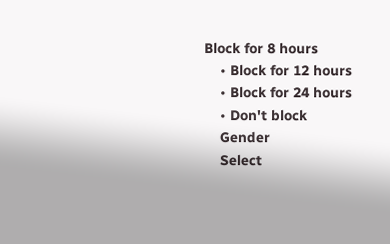Block for 8 hours
    • Block for 12 hours
    • Block for 24 hours
    • Don't block
    Gender
    Select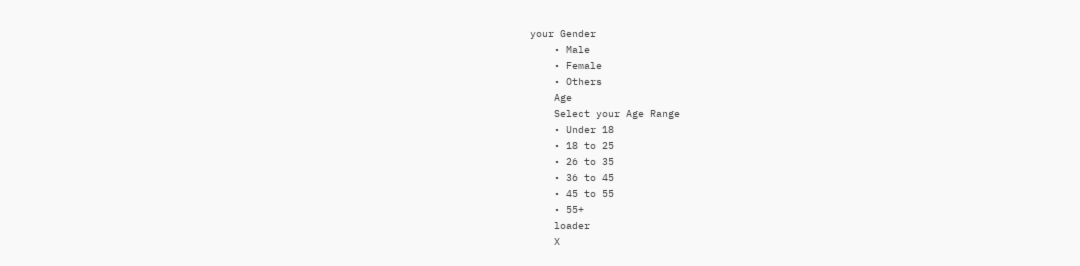your Gender
    • Male
    • Female
    • Others
    Age
    Select your Age Range
    • Under 18
    • 18 to 25
    • 26 to 35
    • 36 to 45
    • 45 to 55
    • 55+
    loader
    X